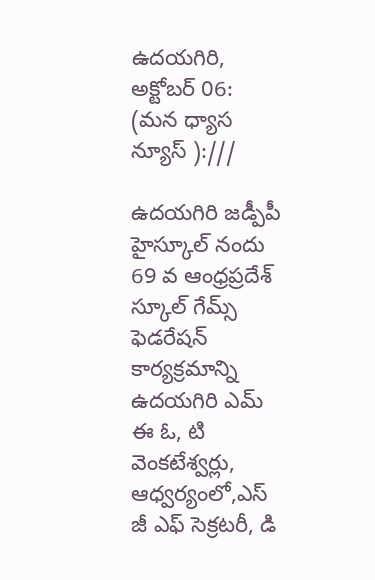ఉదయగిరి, అక్టోబర్ 06: (మన ధ్యాస న్యూస్ ):///

ఉదయగిరి జడ్పీపీ హైస్కూల్ నందు 69 వ ఆంధ్రప్రదేశ్ స్కూల్ గేమ్స్ ఫెడరేషన్ కార్యక్రమాన్ని ఉదయగిరి ఎమ్ ఈ ఓ, టి వెంకటేశ్వర్లు, ఆధ్వర్యంలో,ఎస్ జీ ఎఫ్ సెక్రటరీ, డి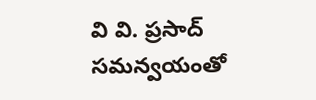వి వి. ప్రసాద్ సమన్వయంతో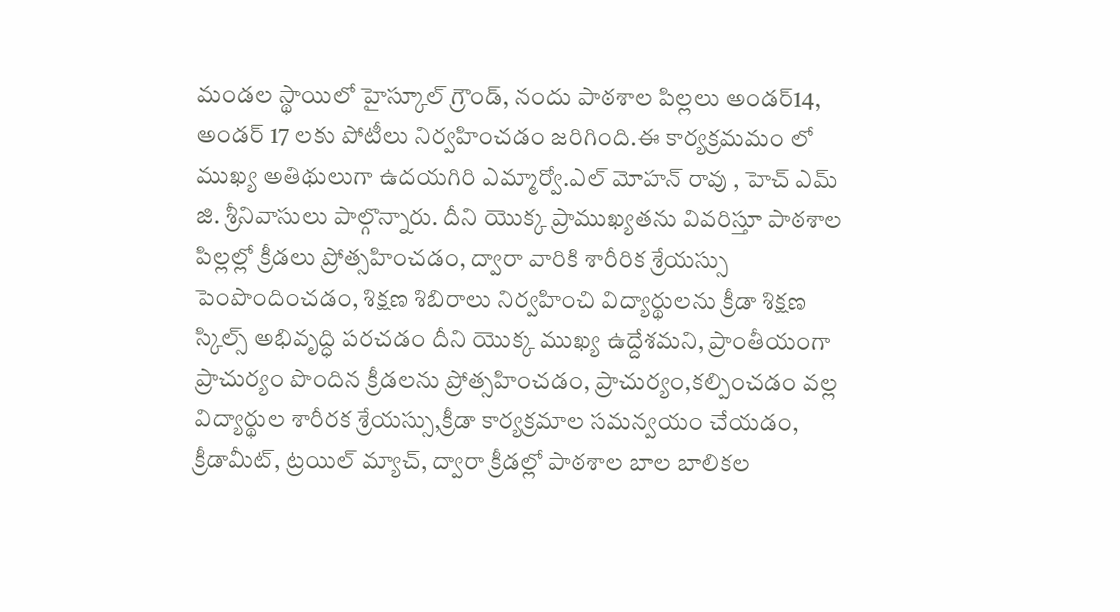మండల స్థాయిలో హైస్కూల్ గ్రౌండ్, నందు పాఠశాల పిల్లలు అండర్14, అండర్ 17 లకు పోటీలు నిర్వహించడం జరిగింది.ఈ కార్యక్రమమం లో ముఖ్య అతిథులుగా ఉదయగిరి ఎమ్మార్వో.ఎల్ మోహన్ రావు , హెచ్ ఎమ్ జి. శ్రీనివాసులు పాల్గొన్నారు. దీని యొక్క ప్రాముఖ్యతను వివరిస్తూ పాఠశాల పిల్లల్లో క్రీడలు ప్రోత్సహించడం, ద్వారా వారికి శారీరిక శ్రేయస్సు పెంపొందించడం, శిక్షణ శిబిరాలు నిర్వహించి విద్యార్థులను క్రీడా శిక్షణ స్కిల్స్ అభివృద్ధి పరచడం దీని యొక్క ముఖ్య ఉద్దేశమని, ప్రాంతీయంగా ప్రాచుర్యం పొందిన క్రీడలను ప్రోత్సహించడం, ప్రాచుర్యం,కల్పించడం వల్ల విద్యార్థుల శారీరక శ్రేయస్సు,క్రీడా కార్యక్రమాల సమన్వయం చేయడం, క్రీడామీట్, ట్రయిల్ మ్యాచ్, ద్వారా క్రీడల్లో పాఠశాల బాల బాలికల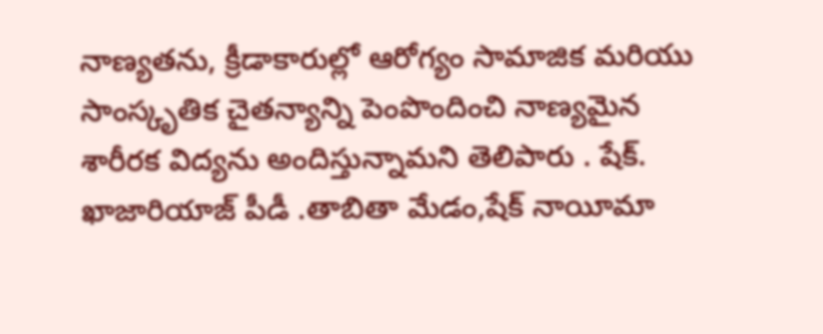నాణ్యతను, క్రీడాకారుల్లో ఆరోగ్యం సామాజిక మరియు సాంస్కృతిక చైతన్యాన్ని పెంపొందించి నాణ్యమైన శారీరక విద్యను అందిస్తున్నామని తెలిపారు . షేక్. ఖాజారియాజ్ పీడీ .తాబితా మేడం,షేక్ నాయీమా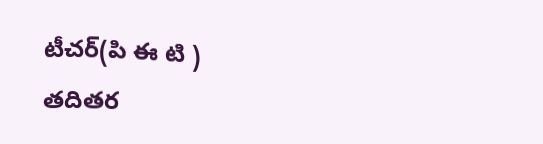టీచర్(పి ఈ టి ) తదితర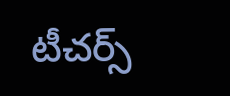టీచర్స్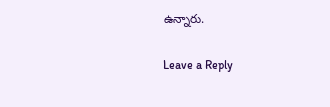ఉన్నారు.

Leave a Reply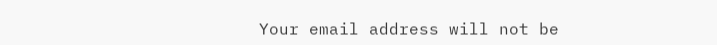Your email address will not be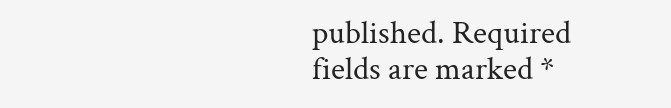published. Required fields are marked *